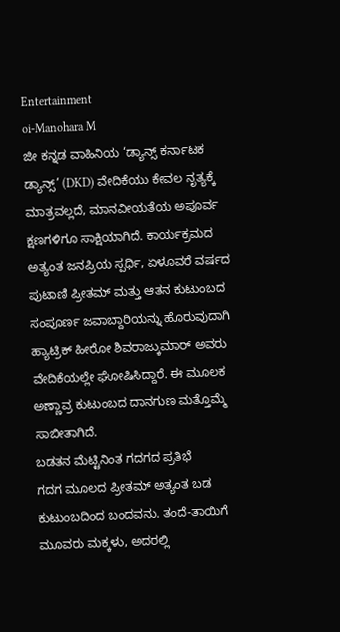Entertainment
oi-Manohara M
ಜೀ ಕನ್ನಡ ವಾಹಿನಿಯ ‘ಡ್ಯಾನ್ಸ್ ಕರ್ನಾಟಕ ಡ್ಯಾನ್ಸ್’ (DKD) ವೇದಿಕೆಯು ಕೇವಲ ನೃತ್ಯಕ್ಕೆ ಮಾತ್ರವಲ್ಲದೆ, ಮಾನವೀಯತೆಯ ಅಪೂರ್ವ ಕ್ಷಣಗಳಿಗೂ ಸಾಕ್ಷಿಯಾಗಿದೆ. ಕಾರ್ಯಕ್ರಮದ ಅತ್ಯಂತ ಜನಪ್ರಿಯ ಸ್ಪರ್ಧಿ, ಏಳೂವರೆ ವರ್ಷದ ಪುಟಾಣಿ ಪ್ರೀತಮ್ ಮತ್ತು ಆತನ ಕುಟುಂಬದ ಸಂಪೂರ್ಣ ಜವಾಬ್ದಾರಿಯನ್ನು ಹೊರುವುದಾಗಿ ಹ್ಯಾಟ್ರಿಕ್ ಹೀರೋ ಶಿವರಾಜ್ಕುಮಾರ್ ಅವರು ವೇದಿಕೆಯಲ್ಲೇ ಘೋಷಿಸಿದ್ದಾರೆ. ಈ ಮೂಲಕ ಅಣ್ಣಾವ್ರ ಕುಟುಂಬದ ದಾನಗುಣ ಮತ್ತೊಮ್ಮೆ ಸಾಬೀತಾಗಿದೆ.
ಬಡತನ ಮೆಟ್ಟಿನಿಂತ ಗದಗದ ಪ್ರತಿಭೆ
ಗದಗ ಮೂಲದ ಪ್ರೀತಮ್ ಅತ್ಯಂತ ಬಡ ಕುಟುಂಬದಿಂದ ಬಂದವನು. ತಂದೆ-ತಾಯಿಗೆ ಮೂವರು ಮಕ್ಕಳು, ಅದರಲ್ಲಿ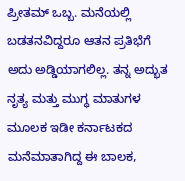ಪ್ರೀತಮ್ ಒಬ್ಬ. ಮನೆಯಲ್ಲಿ ಬಡತನವಿದ್ದರೂ ಆತನ ಪ್ರತಿಭೆಗೆ ಅದು ಅಡ್ಡಿಯಾಗಲಿಲ್ಲ. ತನ್ನ ಅದ್ಭುತ ನೃತ್ಯ ಮತ್ತು ಮುಗ್ಧ ಮಾತುಗಳ ಮೂಲಕ ಇಡೀ ಕರ್ನಾಟಕದ ಮನೆಮಾತಾಗಿದ್ದ ಈ ಬಾಲಕ,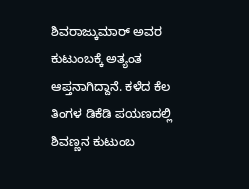ಶಿವರಾಜ್ಕುಮಾರ್ ಅವರ ಕುಟುಂಬಕ್ಕೆ ಅತ್ಯಂತ ಆಪ್ತನಾಗಿದ್ದಾನೆ. ಕಳೆದ ಕೆಲ ತಿಂಗಳ ಡಿಕೆಡಿ ಪಯಣದಲ್ಲಿ ಶಿವಣ್ಣನ ಕುಟುಂಬ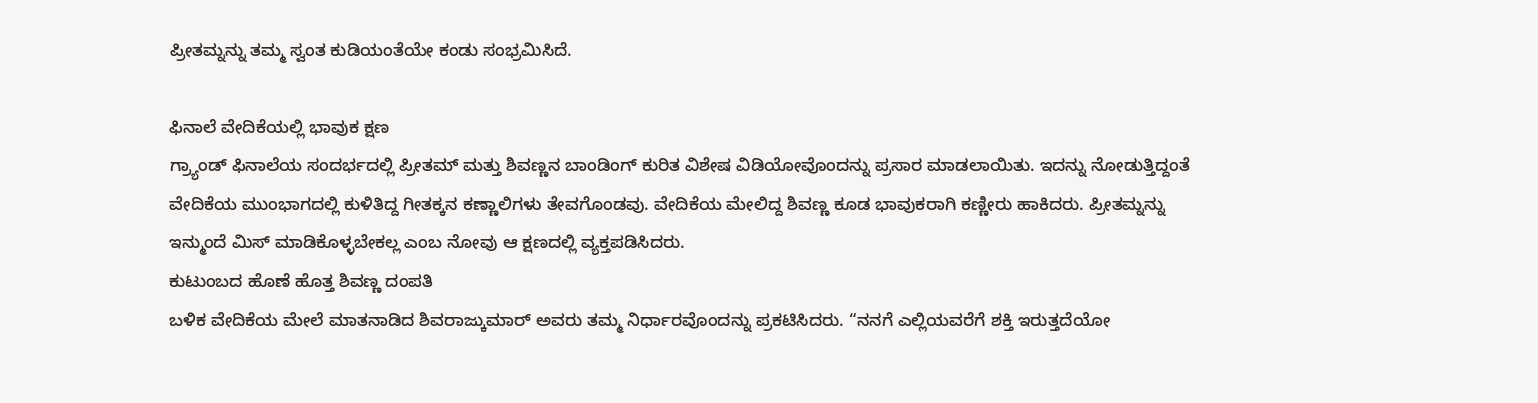ಪ್ರೀತಮ್ನನ್ನು ತಮ್ಮ ಸ್ವಂತ ಕುಡಿಯಂತೆಯೇ ಕಂಡು ಸಂಭ್ರಮಿಸಿದೆ.

ಫಿನಾಲೆ ವೇದಿಕೆಯಲ್ಲಿ ಭಾವುಕ ಕ್ಷಣ
ಗ್ರ್ಯಾಂಡ್ ಫಿನಾಲೆಯ ಸಂದರ್ಭದಲ್ಲಿ ಪ್ರೀತಮ್ ಮತ್ತು ಶಿವಣ್ಣನ ಬಾಂಡಿಂಗ್ ಕುರಿತ ವಿಶೇಷ ವಿಡಿಯೋವೊಂದನ್ನು ಪ್ರಸಾರ ಮಾಡಲಾಯಿತು. ಇದನ್ನು ನೋಡುತ್ತಿದ್ದಂತೆ ವೇದಿಕೆಯ ಮುಂಭಾಗದಲ್ಲಿ ಕುಳಿತಿದ್ದ ಗೀತಕ್ಕನ ಕಣ್ಣಾಲಿಗಳು ತೇವಗೊಂಡವು. ವೇದಿಕೆಯ ಮೇಲಿದ್ದ ಶಿವಣ್ಣ ಕೂಡ ಭಾವುಕರಾಗಿ ಕಣ್ಣೀರು ಹಾಕಿದರು. ಪ್ರೀತಮ್ನನ್ನು ಇನ್ಮುಂದೆ ಮಿಸ್ ಮಾಡಿಕೊಳ್ಳಬೇಕಲ್ಲ ಎಂಬ ನೋವು ಆ ಕ್ಷಣದಲ್ಲಿ ವ್ಯಕ್ತಪಡಿಸಿದರು.
ಕುಟುಂಬದ ಹೊಣೆ ಹೊತ್ತ ಶಿವಣ್ಣ ದಂಪತಿ
ಬಳಿಕ ವೇದಿಕೆಯ ಮೇಲೆ ಮಾತನಾಡಿದ ಶಿವರಾಜ್ಕುಮಾರ್ ಅವರು ತಮ್ಮ ನಿರ್ಧಾರವೊಂದನ್ನು ಪ್ರಕಟಿಸಿದರು. “ನನಗೆ ಎಲ್ಲಿಯವರೆಗೆ ಶಕ್ತಿ ಇರುತ್ತದೆಯೋ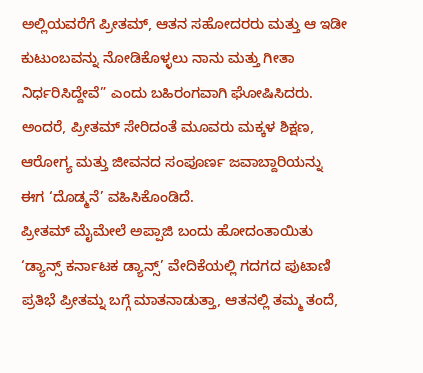ಅಲ್ಲಿಯವರೆಗೆ ಪ್ರೀತಮ್, ಆತನ ಸಹೋದರರು ಮತ್ತು ಆ ಇಡೀ ಕುಟುಂಬವನ್ನು ನೋಡಿಕೊಳ್ಳಲು ನಾನು ಮತ್ತು ಗೀತಾ ನಿರ್ಧರಿಸಿದ್ದೇವೆ” ಎಂದು ಬಹಿರಂಗವಾಗಿ ಘೋಷಿಸಿದರು. ಅಂದರೆ, ಪ್ರೀತಮ್ ಸೇರಿದಂತೆ ಮೂವರು ಮಕ್ಕಳ ಶಿಕ್ಷಣ, ಆರೋಗ್ಯ ಮತ್ತು ಜೀವನದ ಸಂಪೂರ್ಣ ಜವಾಬ್ದಾರಿಯನ್ನು ಈಗ ‘ದೊಡ್ಮನೆ’ ವಹಿಸಿಕೊಂಡಿದೆ.
ಪ್ರೀತಮ್ ಮೈಮೇಲೆ ಅಪ್ಪಾಜಿ ಬಂದು ಹೋದಂತಾಯಿತು
‘ಡ್ಯಾನ್ಸ್ ಕರ್ನಾಟಕ ಡ್ಯಾನ್ಸ್’ ವೇದಿಕೆಯಲ್ಲಿ ಗದಗದ ಪುಟಾಣಿ ಪ್ರತಿಭೆ ಪ್ರೀತಮ್ನ ಬಗ್ಗೆ ಮಾತನಾಡುತ್ತಾ, ಆತನಲ್ಲಿ ತಮ್ಮ ತಂದೆ,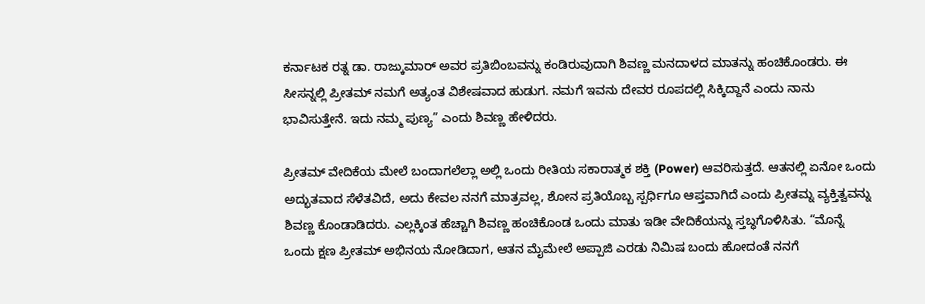ಕರ್ನಾಟಕ ರತ್ನ ಡಾ. ರಾಜ್ಕುಮಾರ್ ಅವರ ಪ್ರತಿಬಿಂಬವನ್ನು ಕಂಡಿರುವುದಾಗಿ ಶಿವಣ್ಣ ಮನದಾಳದ ಮಾತನ್ನು ಹಂಚಿಕೊಂಡರು. ಈ ಸೀಸನ್ನಲ್ಲಿ ಪ್ರೀತಮ್ ನಮಗೆ ಅತ್ಯಂತ ವಿಶೇಷವಾದ ಹುಡುಗ. ನಮಗೆ ಇವನು ದೇವರ ರೂಪದಲ್ಲಿ ಸಿಕ್ಕಿದ್ದಾನೆ ಎಂದು ನಾನು ಭಾವಿಸುತ್ತೇನೆ. ಇದು ನಮ್ಮ ಪುಣ್ಯ” ಎಂದು ಶಿವಣ್ಣ ಹೇಳಿದರು.

ಪ್ರೀತಮ್ ವೇದಿಕೆಯ ಮೇಲೆ ಬಂದಾಗಲೆಲ್ಲಾ ಅಲ್ಲಿ ಒಂದು ರೀತಿಯ ಸಕಾರಾತ್ಮಕ ಶಕ್ತಿ (Power) ಆವರಿಸುತ್ತದೆ. ಆತನಲ್ಲಿ ಏನೋ ಒಂದು ಅದ್ಭುತವಾದ ಸೆಳೆತವಿದೆ, ಅದು ಕೇವಲ ನನಗೆ ಮಾತ್ರವಲ್ಲ, ಶೋನ ಪ್ರತಿಯೊಬ್ಬ ಸ್ಪರ್ಧಿಗೂ ಆಪ್ತವಾಗಿದೆ ಎಂದು ಪ್ರೀತಮ್ನ ವ್ಯಕ್ತಿತ್ವವನ್ನು ಶಿವಣ್ಣ ಕೊಂಡಾಡಿದರು. ಎಲ್ಲಕ್ಕಿಂತ ಹೆಚ್ಚಾಗಿ ಶಿವಣ್ಣ ಹಂಚಿಕೊಂಡ ಒಂದು ಮಾತು ಇಡೀ ವೇದಿಕೆಯನ್ನು ಸ್ತಬ್ಧಗೊಳಿಸಿತು. “ಮೊನ್ನೆ ಒಂದು ಕ್ಷಣ ಪ್ರೀತಮ್ ಅಭಿನಯ ನೋಡಿದಾಗ, ಆತನ ಮೈಮೇಲೆ ಅಪ್ಪಾಜಿ ಎರಡು ನಿಮಿಷ ಬಂದು ಹೋದಂತೆ ನನಗೆ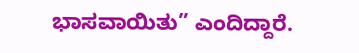ಭಾಸವಾಯಿತು” ಎಂದಿದ್ದಾರೆ.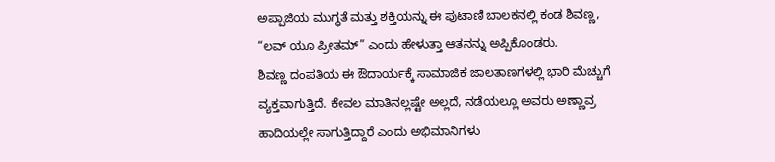ಅಪ್ಪಾಜಿಯ ಮುಗ್ಧತೆ ಮತ್ತು ಶಕ್ತಿಯನ್ನು ಈ ಪುಟಾಣಿ ಬಾಲಕನಲ್ಲಿ ಕಂಡ ಶಿವಣ್ಣ, “ಲವ್ ಯೂ ಪ್ರೀತಮ್” ಎಂದು ಹೇಳುತ್ತಾ ಆತನನ್ನು ಅಪ್ಪಿಕೊಂಡರು.
ಶಿವಣ್ಣ ದಂಪತಿಯ ಈ ಔದಾರ್ಯಕ್ಕೆ ಸಾಮಾಜಿಕ ಜಾಲತಾಣಗಳಲ್ಲಿ ಭಾರಿ ಮೆಚ್ಚುಗೆ ವ್ಯಕ್ತವಾಗುತ್ತಿದೆ. ಕೇವಲ ಮಾತಿನಲ್ಲಷ್ಟೇ ಅಲ್ಲದೆ, ನಡೆಯಲ್ಲೂ ಅವರು ಅಣ್ಣಾವ್ರ ಹಾದಿಯಲ್ಲೇ ಸಾಗುತ್ತಿದ್ದಾರೆ ಎಂದು ಅಭಿಮಾನಿಗಳು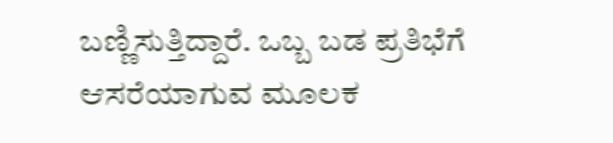ಬಣ್ಣಿಸುತ್ತಿದ್ದಾರೆ. ಒಬ್ಬ ಬಡ ಪ್ರತಿಭೆಗೆ ಆಸರೆಯಾಗುವ ಮೂಲಕ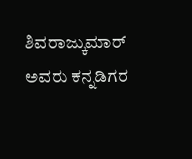ಶಿವರಾಜ್ಕುಮಾರ್ ಅವರು ಕನ್ನಡಿಗರ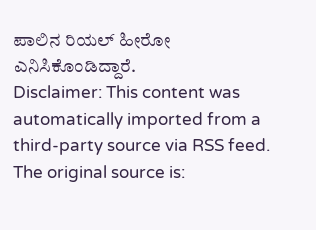ಪಾಲಿನ ರಿಯಲ್ ಹೀರೋ ಎನಿಸಿಕೊಂಡಿದ್ದಾರೆ.
Disclaimer: This content was automatically imported from a third-party source via RSS feed. The original source is: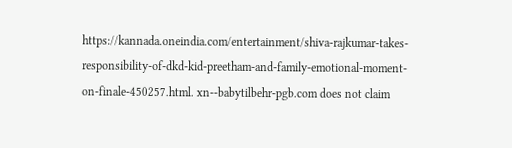https://kannada.oneindia.com/entertainment/shiva-rajkumar-takes-responsibility-of-dkd-kid-preetham-and-family-emotional-moment-on-finale-450257.html. xn--babytilbehr-pgb.com does not claim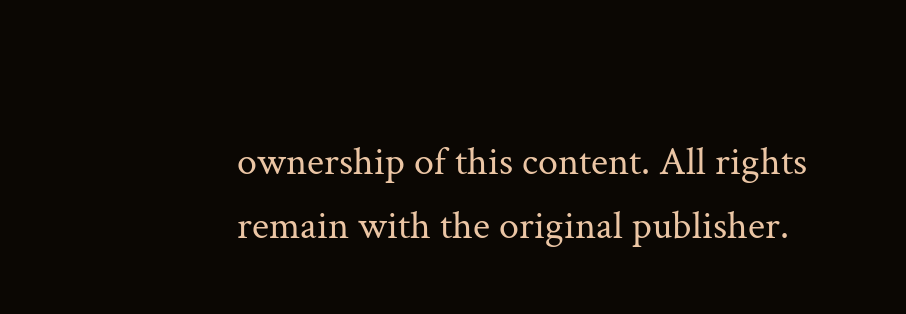ownership of this content. All rights remain with the original publisher.